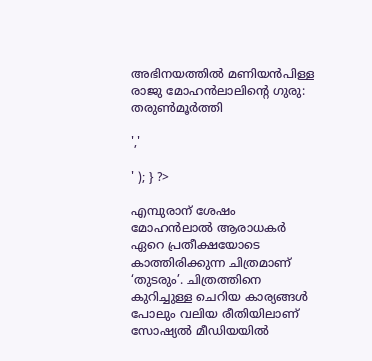അഭിനയത്തിൽ മണിയൻപിള്ള രാജു മോഹൻലാലിന്റെ ഗുരു: തരുൺമൂർത്തി

','

' ); } ?>

എമ്പുരാന് ശേഷം മോഹൻലാൽ ആരാധകർ ഏറെ പ്രതീക്ഷയോടെ കാത്തിരിക്കുന്ന ചിത്രമാണ് ‘തുടരും’. ചിത്രത്തിനെ കുറിച്ചുള്ള ചെറിയ കാര്യങ്ങൾ പോലും വലിയ രീതിയിലാണ് സോഷ്യൽ മീഡിയയിൽ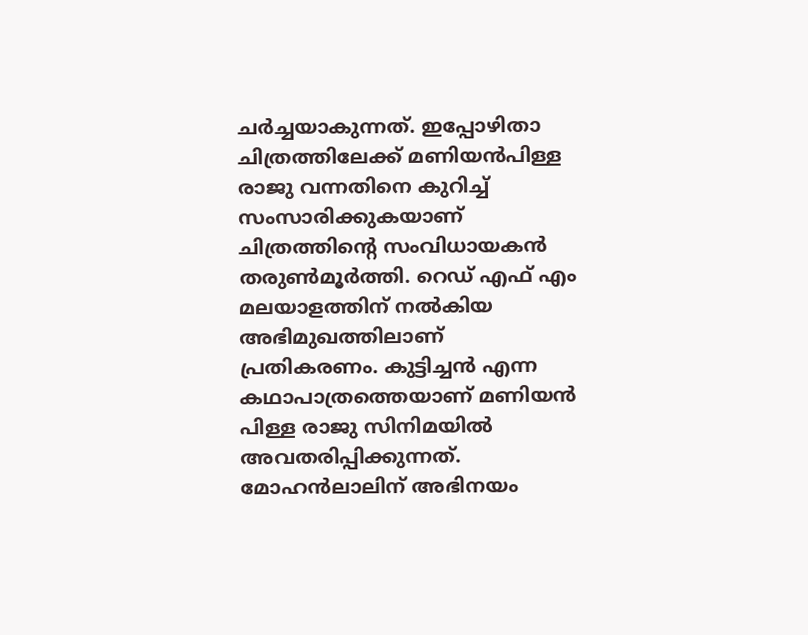ചർച്ചയാകുന്നത്. ഇപ്പോഴിതാ ചിത്രത്തിലേക്ക് മണിയൻപിള്ള രാജു വന്നതിനെ കുറിച്ച് സംസാരിക്കുകയാണ് ചിത്രത്തിന്റെ സംവിധായകൻ തരുൺമൂർത്തി. റെഡ് എഫ് എം മലയാളത്തിന് നല്‍കിയ അഭിമുഖത്തിലാണ് പ്രതികരണം. കുട്ടിച്ചന്‍ എന്ന കഥാപാത്രത്തെയാണ് മണിയൻ പിള്ള രാജു സിനിമയിൽ അവതരിപ്പിക്കുന്നത്. മോഹൻലാലിന് അഭിനയം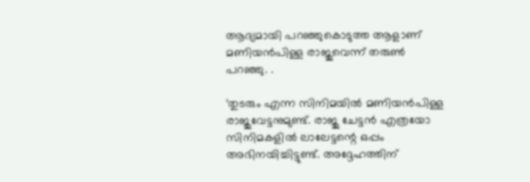ആദ്യമായി പറഞ്ഞുകൊടുത്ത ആളാണ് മണിയൻപിള്ള രാജുവെന്ന് തരുൺ പറഞ്ഞു. .

‘തുടരും എന്ന സിനിമയില്‍ മണിയന്‍പിള്ള രാജുവേട്ടനുമുണ്ട്. രാജു ചേട്ടന്‍ എത്രയോ സിനിമകളില്‍ ലാലേട്ടന്റെ ഒപ്പം അഭിനയിച്ചിട്ടുണ്ട്. അദ്ദേഹത്തിന്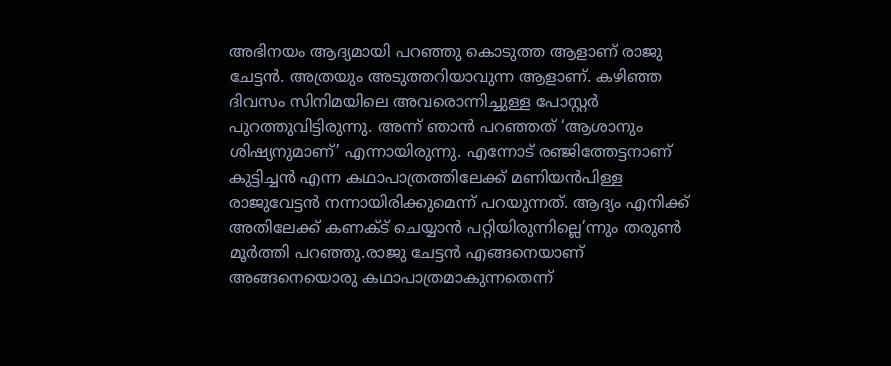അഭിനയം ആദ്യമായി പറഞ്ഞു കൊടുത്ത ആളാണ് രാജു ചേട്ടന്‍. അത്രയും അടുത്തറിയാവുന്ന ആളാണ്. കഴിഞ്ഞ ദിവസം സിനിമയിലെ അവരൊന്നിച്ചുള്ള പോസ്റ്റര്‍ പുറത്തുവിട്ടിരുന്നു. അന്ന് ഞാന്‍ പറഞ്ഞത് ‘ആശാനും ശിഷ്യനുമാണ്’ എന്നായിരുന്നു. എന്നോട് രഞ്ജിത്തേട്ടനാണ് കുട്ടിച്ചന്‍ എന്ന കഥാപാത്രത്തിലേക്ക് മണിയന്‍പിള്ള രാജുവേട്ടന്‍ നന്നായിരിക്കുമെന്ന് പറയുന്നത്. ആദ്യം എനിക്ക് അതിലേക്ക് കണക്ട് ചെയ്യാന്‍ പറ്റിയിരുന്നില്ലെ’ന്നും തരുൺ മൂർത്തി പറഞ്ഞു.രാജു ചേട്ടന്‍ എങ്ങനെയാണ് അങ്ങനെയൊരു കഥാപാത്രമാകുന്നതെന്ന്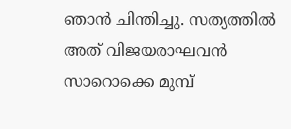ഞാന്‍ ചിന്തിച്ചു. സത്യത്തില്‍ അത് വിജയരാഘവന്‍ സാറൊക്കെ മുമ്പ്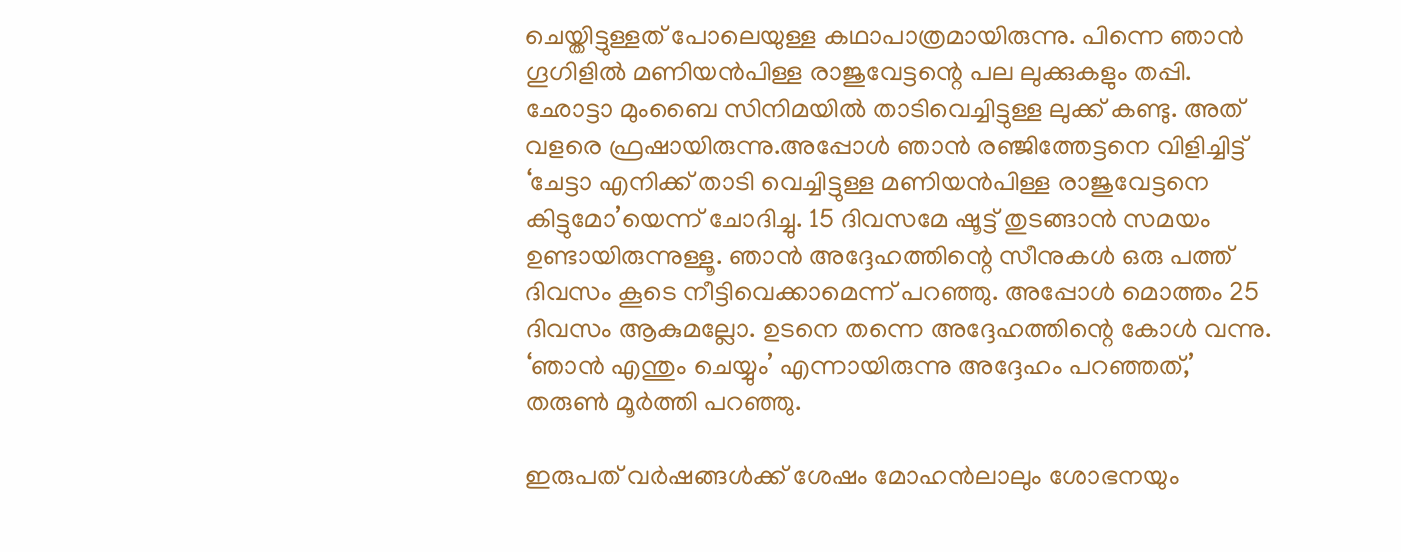ചെയ്തിട്ടുള്ളത് പോലെയുള്ള കഥാപാത്രമായിരുന്നു. പിന്നെ ഞാന്‍ ഗൂഗിളില്‍ മണിയന്‍പിള്ള രാജുവേട്ടന്റെ പല ലുക്കുകളും തപ്പി. ഛോട്ടാ മുംബൈ സിനിമയില്‍ താടിവെച്ചിട്ടുള്ള ലുക്ക് കണ്ടു. അത് വളരെ ഫ്രഷായിരുന്നു.അപ്പോള്‍ ഞാന്‍ രഞ്ജിത്തേട്ടനെ വിളിച്ചിട്ട് ‘ചേട്ടാ എനിക്ക് താടി വെച്ചിട്ടുള്ള മണിയന്‍പിള്ള രാജുവേട്ടനെ കിട്ടുമോ’യെന്ന് ചോദിച്ചു. 15 ദിവസമേ ഷൂട്ട് തുടങ്ങാന്‍ സമയം ഉണ്ടായിരുന്നുള്ളൂ. ഞാന്‍ അദ്ദേഹത്തിന്റെ സീനുകള്‍ ഒരു പത്ത് ദിവസം കൂടെ നീട്ടിവെക്കാമെന്ന് പറഞ്ഞു. അപ്പോള്‍ മൊത്തം 25 ദിവസം ആകുമല്ലോ. ഉടനെ തന്നെ അദ്ദേഹത്തിന്റെ കോള്‍ വന്നു. ‘ഞാന്‍ എന്തും ചെയ്യും’ എന്നായിരുന്നു അദ്ദേഹം പറഞ്ഞത്,’ തരുണ്‍ മൂര്‍ത്തി പറഞ്ഞു.

ഇരുപത് വർഷങ്ങൾക്ക് ശേഷം മോഹൻലാലും ശോഭനയും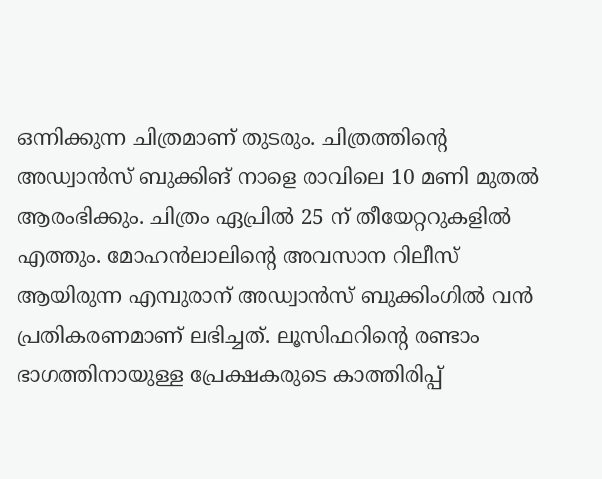ഒന്നിക്കുന്ന ചിത്രമാണ് തുടരും. ചിത്രത്തിന്റെ അഡ്വാന്‍സ് ബുക്കിങ് നാളെ രാവിലെ 10 മണി മുതൽ ആരംഭിക്കും. ചിത്രം ഏപ്രിൽ 25 ന് തീയേറ്ററുകളിൽ എത്തും. മോഹന്‍ലാലിന്‍റെ അവസാന റിലീസ് ആയിരുന്ന എമ്പുരാന് അഡ്വാന്‍സ് ബുക്കിംഗില്‍ വന്‍ പ്രതികരണമാണ് ലഭിച്ചത്. ലൂസിഫറിന്‍റെ രണ്ടാം ഭാഗത്തിനായുള്ള പ്രേക്ഷകരുടെ കാത്തിരിപ്പ്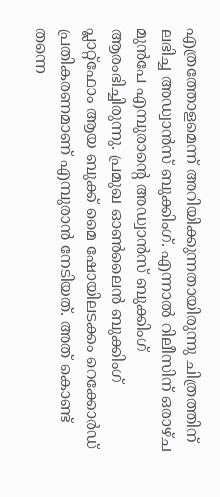എത്രത്തോളമെന്ന് അറിയിക്കുന്നതായിരുന്നു ചിത്രത്തിന് ലഭിച്ച അഡ്വാന്‍സ് ബുക്കിംഗ്. എന്നാല്‍ റിലീസിന് ഒരാഴ്ച മുന്‍പേ എമ്പുരാന്‍റെ അഡ്വാന്‍സ് ബുക്കിംഗ് ആരംഭിച്ചിരുന്നു. പ്രമുഖ ഓണ്‍ലൈന്‍ ബുക്കിംഗ് പ്ലാറ്റ്ഫോം ആയ ബുക്ക് മൈ ഷോയിലടക്കം റെക്കോര്‍ഡ് പ്രതികരണമാണ് എമ്പുരാന്‍ നേടിയത്. അത് കൊണ്ട് തന്നെ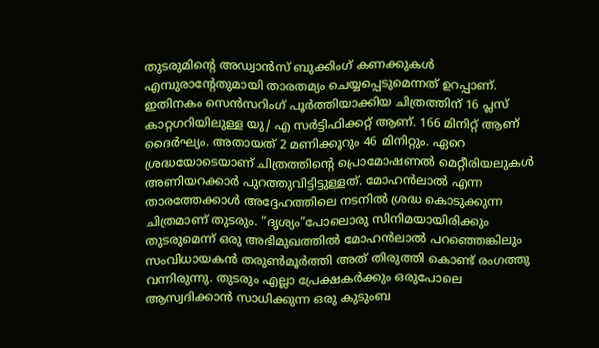തുടരുമിന്റെ അഡ്വാന്‍സ് ബുക്കിംഗ് കണക്കുകള്‍ എമ്പുരാന്‍റേതുമായി താരതമ്യം ചെയ്യപ്പെടുമെന്നത് ഉറപ്പാണ്. ഇതിനകം സെന്‍സറിംഗ് പൂര്‍ത്തിയാക്കിയ ചിത്രത്തിന് 16 പ്ലസ് കാറ്റഗറിയിലുള്ള യു/ എ സര്‍ട്ടിഫിക്കറ്റ് ആണ്. 166 മിനിറ്റ് ആണ് ദൈര്‍ഘ്യം. അതായത് 2 മണിക്കൂറും 46 മിനിറ്റും. ഏറെ ശ്രദ്ധയോടെയാണ് ചിത്രത്തിന്‍റെ പ്രൊമോഷണല്‍ മെറ്റീരിയലുകള്‍ അണിയറക്കാര്‍ പുറത്തുവിട്ടിട്ടുള്ളത്. മോഹന്‍ലാല്‍ എന്ന താരത്തേക്കാള്‍ അദ്ദേഹത്തിലെ നടനില്‍ ശ്രദ്ധ കൊടുക്കുന്ന ചിത്രമാണ് തുടരും. “ദൃശ്യം”പോലൊരു സിനിമയായിരിക്കും തുടരുമെന്ന് ഒരു അഭിമുഖത്തിൽ മോഹൻലാൽ പറഞ്ഞെങ്കിലും സംവിധായകൻ തരുൺമൂർത്തി അത് തിരുത്തി കൊണ്ട് രംഗത്തു വന്നിരുന്നു. തുടരും എല്ലാ പ്രേക്ഷകർക്കും ഒരുപോലെ ആസ്വദിക്കാൻ സാധിക്കുന്ന ഒരു കുടുംബ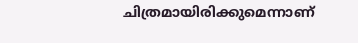ചിത്രമായിരിക്കുമെന്നാണ്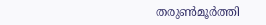തരുൺമൂർത്തി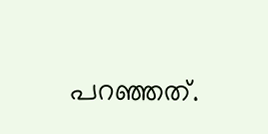പറഞ്ഞത്.